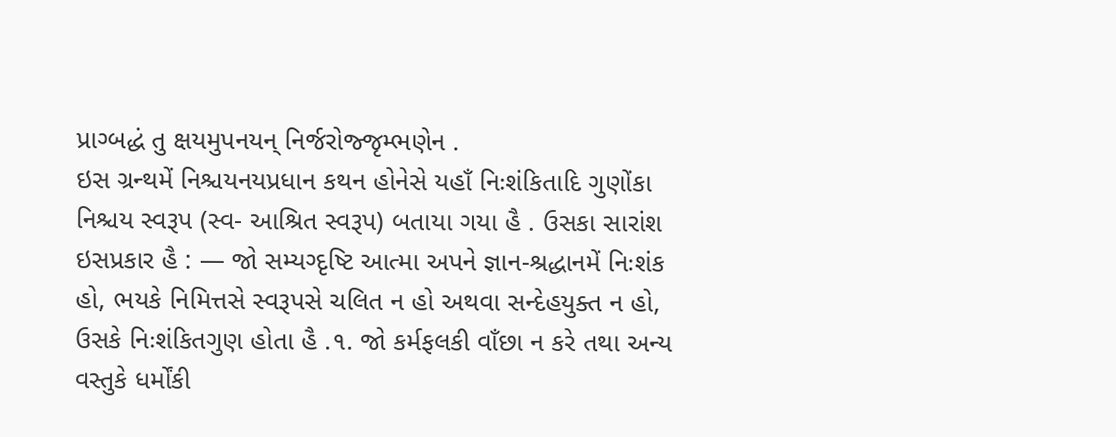પ્રાગ્બદ્ધં તુ ક્ષયમુપનયન્ નિર્જરોજ્જૃમ્ભણેન .
ઇસ ગ્રન્થમેં નિશ્ચયનયપ્રધાન કથન હોનેસે યહાઁ નિઃશંકિતાદિ ગુણોંકા નિશ્ચય સ્વરૂપ (સ્વ- આશ્રિત સ્વરૂપ) બતાયા ગયા હૈ . ઉસકા સારાંશ ઇસપ્રકાર હૈ : — જો સમ્યગ્દૃષ્ટિ આત્મા અપને જ્ઞાન-શ્રદ્ધાનમેં નિઃશંક હો, ભયકે નિમિત્તસે સ્વરૂપસે ચલિત ન હો અથવા સન્દેહયુક્ત ન હો, ઉસકે નિઃશંકિતગુણ હોતા હૈ .૧. જો કર્મફલકી વાઁછા ન કરે તથા અન્ય વસ્તુકે ધર્મોંકી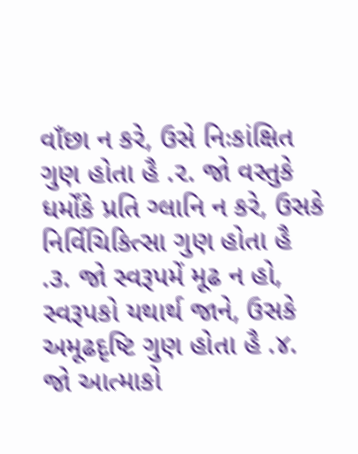વાઁછા ન કરે, ઉસે નિઃકાંક્ષિત ગુણ હોતા હૈ .૨. જો વસ્તુકે ધર્મોંકે પ્રતિ ગ્લાનિ ન કરે, ઉસકે નિર્વિચિકિત્સા ગુણ હોતા હૈ .૩. જો સ્વરૂપમેં મૂઢ ન હો, સ્વરૂપકો યથાર્થ જાને, ઉસકે અમૂઢદૃષ્ટિ ગુણ હોતા હૈ .૪. જો આત્માકો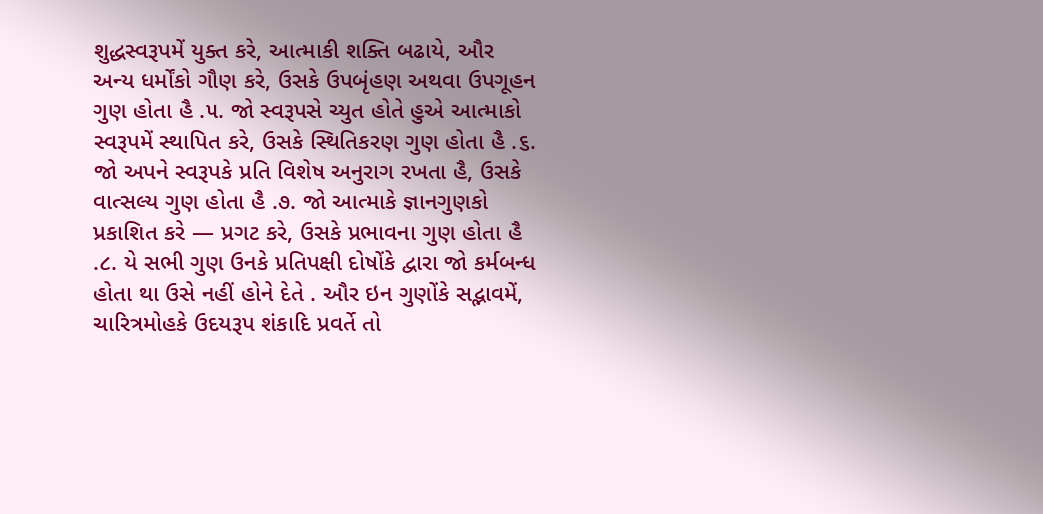શુદ્ધસ્વરૂપમેં યુક્ત કરે, આત્માકી શક્તિ બઢાયે, ઔર અન્ય ધર્મોંકો ગૌણ કરે, ઉસકે ઉપબૃંહણ અથવા ઉપગૂહન ગુણ હોતા હૈ .૫. જો સ્વરૂપસે ચ્યુત હોતે હુએ આત્માકો સ્વરૂપમેં સ્થાપિત કરે, ઉસકે સ્થિતિકરણ ગુણ હોતા હૈ .૬. જો અપને સ્વરૂપકે પ્રતિ વિશેષ અનુરાગ રખતા હૈ, ઉસકે વાત્સલ્ય ગુણ હોતા હૈ .૭. જો આત્માકે જ્ઞાનગુણકો પ્રકાશિત કરે — પ્રગટ કરે, ઉસકે પ્રભાવના ગુણ હોતા હૈ .૮. યે સભી ગુણ ઉનકે પ્રતિપક્ષી દોષોંકે દ્વારા જો કર્મબન્ધ હોતા થા ઉસે નહીં હોને દેતે . ઔર ઇન ગુણોંકે સદ્ભાવમેં, ચારિત્રમોહકે ઉદયરૂપ શંકાદિ પ્રવર્તે તો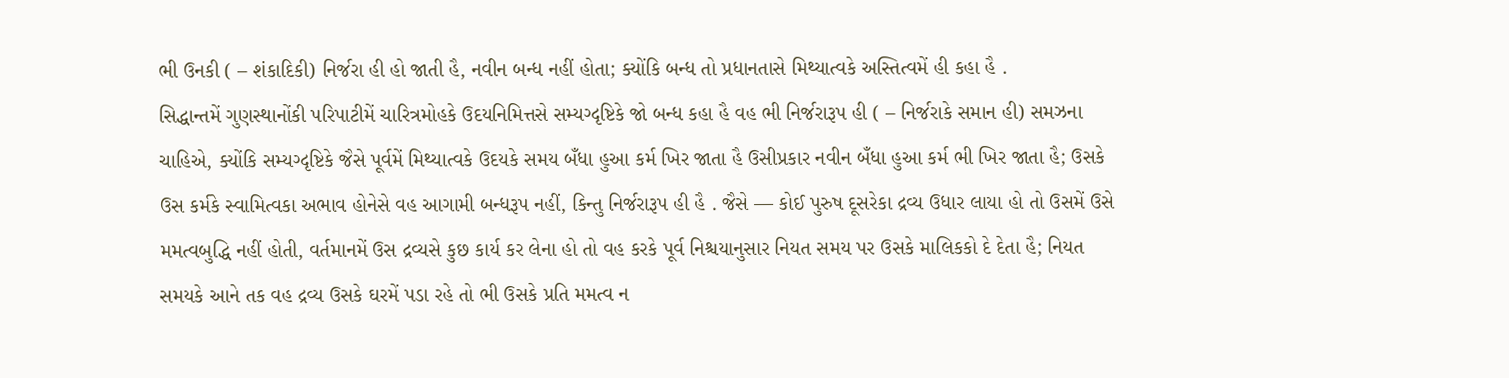ભી ઉનકી ( – શંકાદિકી) નિર્જરા હી હો જાતી હૈ, નવીન બન્ધ નહીં હોતા; ક્યોંકિ બન્ધ તો પ્રધાનતાસે મિથ્યાત્વકે અસ્તિત્વમેં હી કહા હૈ .
સિદ્ધાન્તમેં ગુણસ્થાનોંકી પરિપાટીમેં ચારિત્રમોહકે ઉદયનિમિત્તસે સમ્યગ્દૃષ્ટિકે જો બન્ધ કહા હૈ વહ ભી નિર્જરારૂપ હી ( – નિર્જરાકે સમાન હી) સમઝના ચાહિએ, ક્યોંકિ સમ્યગ્દૃષ્ટિકે જૈસે પૂર્વમેં મિથ્યાત્વકે ઉદયકે સમય બઁધા હુઆ કર્મ ખિર જાતા હૈ ઉસીપ્રકાર નવીન બઁધા હુઆ કર્મ ભી ખિર જાતા હૈ; ઉસકે ઉસ કર્મકે સ્વામિત્વકા અભાવ હોનેસે વહ આગામી બન્ધરૂપ નહીં, કિન્તુ નિર્જરારૂપ હી હૈ . જૈસે — કોઈ પુરુષ દૂસરેકા દ્રવ્ય ઉધાર લાયા હો તો ઉસમેં ઉસે મમત્વબુદ્ધિ નહીં હોતી, વર્તમાનમેં ઉસ દ્રવ્યસે કુછ કાર્ય કર લેના હો તો વહ કરકે પૂર્વ નિશ્ચયાનુસાર નિયત સમય પર ઉસકે માલિકકો દે દેતા હૈ; નિયત સમયકે આને તક વહ દ્રવ્ય ઉસકે ઘરમેં પડા રહે તો ભી ઉસકે પ્રતિ મમત્વ ન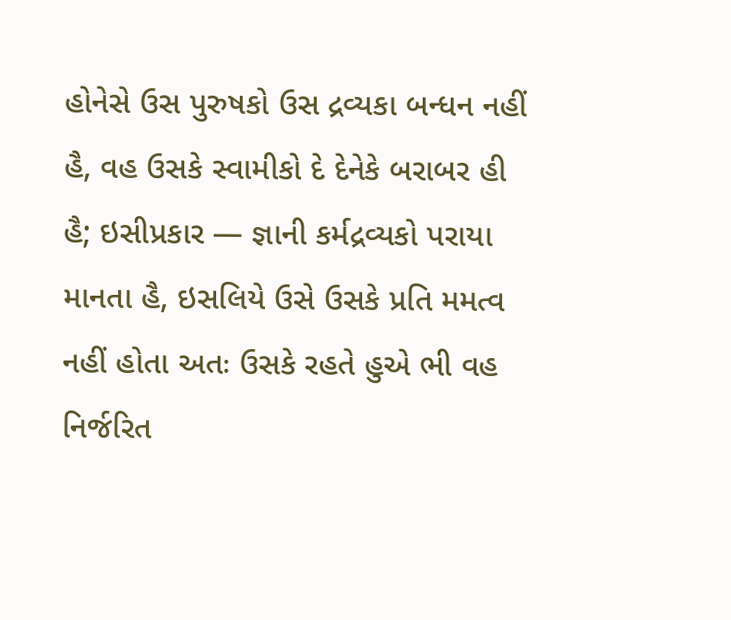હોનેસે ઉસ પુરુષકો ઉસ દ્રવ્યકા બન્ધન નહીં હૈ, વહ ઉસકે સ્વામીકો દે દેનેકે બરાબર હી હૈ; ઇસીપ્રકાર — જ્ઞાની કર્મદ્રવ્યકો પરાયા માનતા હૈ, ઇસલિયે ઉસે ઉસકે પ્રતિ મમત્વ નહીં હોતા અતઃ ઉસકે રહતે હુએ ભી વહ નિર્જરિત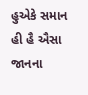હુએકે સમાન હી હૈ ઐસા જાનના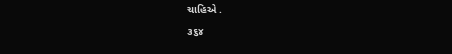ચાહિએ .
૩૬૪